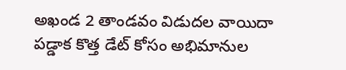అఖండ 2 తాండవం విడుదల వాయిదా పడ్డాక కొత్త డేట్ కోసం అభిమానుల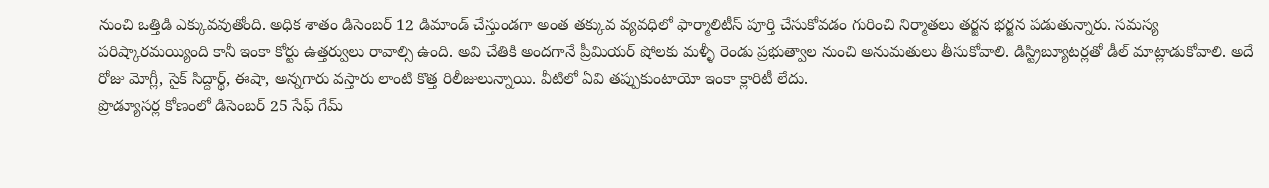నుంచి ఒత్తిడి ఎక్కువవుతోంది. అధిక శాతం డిసెంబర్ 12 డిమాండ్ చేస్తుండగా అంత తక్కువ వ్యవధిలో ఫార్మాలిటీస్ పూర్తి చేసుకోవడం గురించి నిర్మాతలు తర్జన భర్జన పడుతున్నారు. సమస్య పరిష్కారమయ్యింది కానీ ఇంకా కోర్టు ఉత్తర్వులు రావాల్సి ఉంది. అవి చేతికి అందగానే ప్రీమియర్ షోలకు మళ్ళీ రెండు ప్రభుత్వాల నుంచి అనుమతులు తీసుకోవాలి. డిస్ట్రిబ్యూటర్లతో డీల్ మాట్లాడుకోవాలి. అదే రోజు మోగ్లీ, సైక్ సిద్దార్థ్, ఈషా, అన్నగారు వస్తారు లాంటి కొత్త రిలీజులున్నాయి. వీటిలో ఏవి తప్పుకుంటాయో ఇంకా క్లారిటీ లేదు.
ప్రొడ్యూసర్ల కోణంలో డిసెంబర్ 25 సేఫ్ గేమ్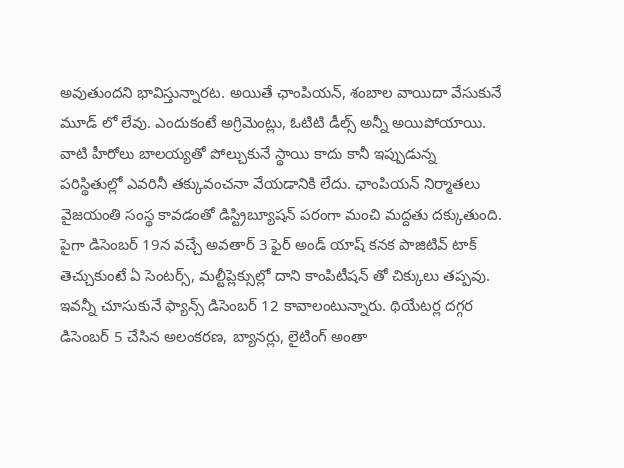అవుతుందని భావిస్తున్నారట. అయితే ఛాంపియన్, శంబాల వాయిదా వేసుకునే మూడ్ లో లేవు. ఎందుకంటే అగ్రిమెంట్లు, ఓటిటి డీల్స్ అన్నీ అయిపోయాయి. వాటి హీరోలు బాలయ్యతో పోల్చుకునే స్థాయి కాదు కానీ ఇప్పుడున్న పరిస్థితుల్లో ఎవరినీ తక్కువంచనా వేయడానికి లేదు. ఛాంపియన్ నిర్మాతలు వైజయంతి సంస్థ కావడంతో డిస్ట్రిబ్యూషన్ పరంగా మంచి మద్దతు దక్కుతుంది. పైగా డిసెంబర్ 19న వచ్చే అవతార్ 3 ఫైర్ అండ్ యాష్ కనక పాజిటివ్ టాక్ తెచ్చుకుంటే ఏ సెంటర్స్, మల్టీప్లెక్సుల్లో దాని కాంపిటీషన్ తో చిక్కులు తప్పవు.
ఇవన్నీ చూసుకునే ఫ్యాన్స్ డిసెంబర్ 12 కావాలంటున్నారు. థియేటర్ల దగ్గర డిసెంబర్ 5 చేసిన అలంకరణ, బ్యానర్లు, లైటింగ్ అంతా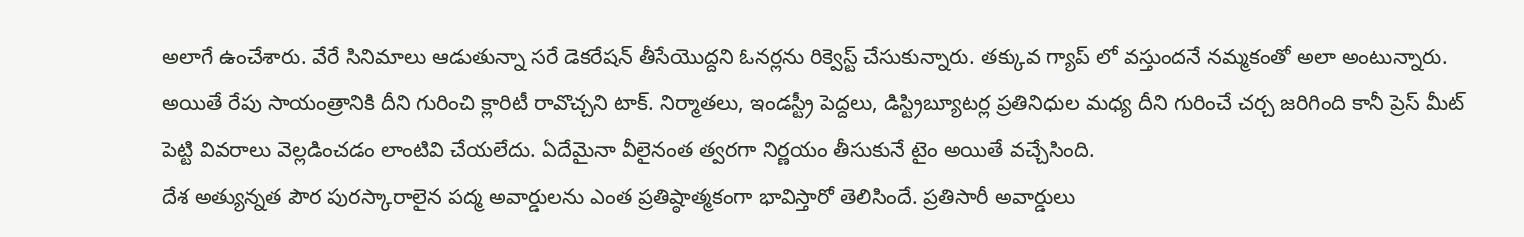అలాగే ఉంచేశారు. వేరే సినిమాలు ఆడుతున్నా సరే డెకరేషన్ తీసేయొద్దని ఓనర్లను రిక్వెస్ట్ చేసుకున్నారు. తక్కువ గ్యాప్ లో వస్తుందనే నమ్మకంతో అలా అంటున్నారు. అయితే రేపు సాయంత్రానికి దీని గురించి క్లారిటీ రావొచ్చని టాక్. నిర్మాతలు, ఇండస్ట్రీ పెద్దలు, డిస్ట్రిబ్యూటర్ల ప్రతినిధుల మధ్య దీని గురించే చర్చ జరిగింది కానీ ప్రెస్ మీట్ పెట్టి వివరాలు వెల్లడించడం లాంటివి చేయలేదు. ఏదేమైనా వీలైనంత త్వరగా నిర్ణయం తీసుకునే టైం అయితే వచ్చేసింది.
దేశ అత్యున్నత పౌర పురస్కారాలైన పద్మ అవార్డులను ఎంత ప్రతిష్ఠాత్మకంగా భావిస్తారో తెలిసిందే. ప్రతిసారీ అవార్డులు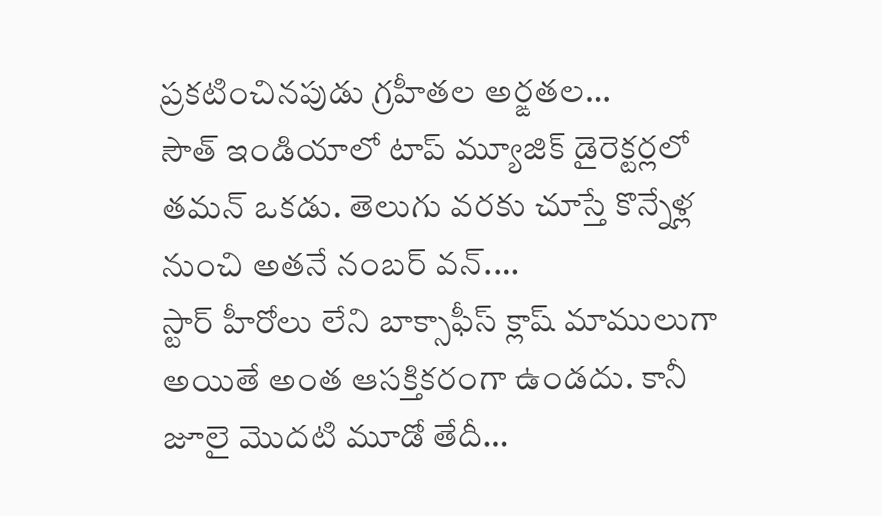ప్రకటించినపుడు గ్రహీతల అర్ఙతల…
సౌత్ ఇండియాలో టాప్ మ్యూజిక్ డైరెక్టర్లలో తమన్ ఒకడు. తెలుగు వరకు చూస్తే కొన్నేళ్ల నుంచి అతనే నంబర్ వన్.…
స్టార్ హీరోలు లేని బాక్సాఫీస్ క్లాష్ మాములుగా అయితే అంత ఆసక్తికరంగా ఉండదు. కానీ జూలై మొదటి మూడో తేదీ…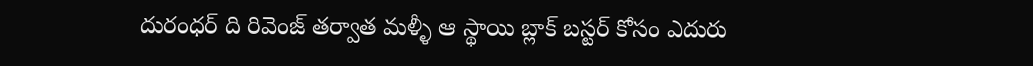దురంధర్ ది రివెంజ్ తర్వాత మళ్ళీ ఆ స్థాయి బ్లాక్ బస్టర్ కోసం ఎదురు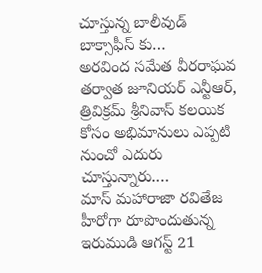చూస్తున్న బాలీవుడ్ బాక్సాఫీస్ కు…
అరవింద సమేత వీరరాఘవ తర్వాత జూనియర్ ఎన్టీఆర్, త్రివిక్రమ్ శ్రీనివాస్ కలయిక కోసం అభిమానులు ఎప్పటి నుంచో ఎదురు చూస్తున్నారు.…
మాస్ మహారాజా రవితేజ హీరోగా రూపొందుతున్న ఇరుముడి ఆగస్ట్ 21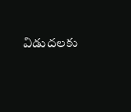విడుదలకు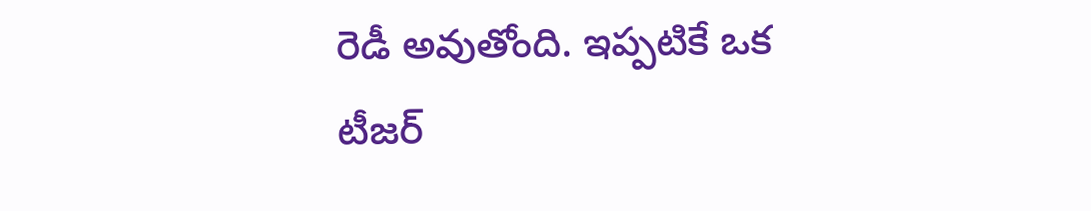రెడీ అవుతోంది. ఇప్పటికే ఒక టీజర్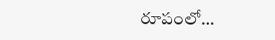రూపంలో…